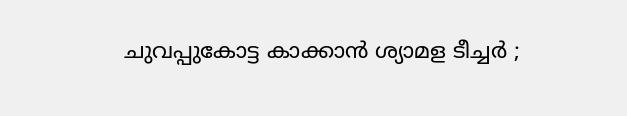ചുവപ്പുകോട്ട കാക്കാൻ ശ്യാമള ടീച്ചർ ;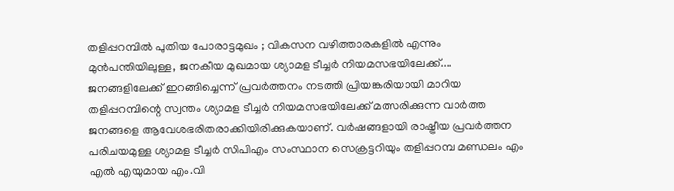തളിപ്പറമ്പിൽ പുതിയ പോരാട്ടമുഖം ; വികസന വഴിത്താരകളിൽ എന്നും മുൻപന്തിയിലുള്ള, ജനകീയ മുഖമായ ശ്യാമള ടീച്ചർ നിയമസഭയിലേക്ക്....
ജനങ്ങളിലേക്ക് ഇറങ്ങിച്ചെന്ന് പ്രവർത്തനം നടത്തി പ്രിയങ്കരിയായി മാറിയ തളിപ്പറമ്പിന്റെ സ്വന്തം ശ്യാമള ടീച്ചർ നിയമസഭയിലേക്ക് മത്സരിക്കുന്ന വാർത്ത ജനങ്ങളെ ആവേശഭരിതരാക്കിയിരിക്കുകയാണ്. വർഷങ്ങളായി രാഷ്ട്രീയ പ്രവർത്തന പരിചയമുള്ള ശ്യാമള ടീച്ചർ സിപിഎം സംസ്ഥാന സെക്രട്ടറിയും തളിപ്പറമ്പ മണ്ഡലം എം എൽ എയുമായ എം.വി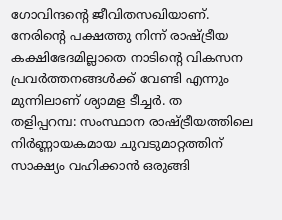ഗോവിന്ദന്റെ ജീവിതസഖിയാണ്. നേരിന്റെ പക്ഷത്തു നിന്ന് രാഷ്ട്രീയ കക്ഷിഭേദമില്ലാതെ നാടിന്റെ വികസന പ്രവർത്തനങ്ങൾക്ക് വേണ്ടി എന്നും മുന്നിലാണ് ശ്യാമള ടീച്ചർ. ത
തളിപ്പറമ്പ: സംസ്ഥാന രാഷ്ട്രീയത്തിലെ നിർണ്ണായകമായ ചുവടുമാറ്റത്തിന് സാക്ഷ്യം വഹിക്കാൻ ഒരുങ്ങി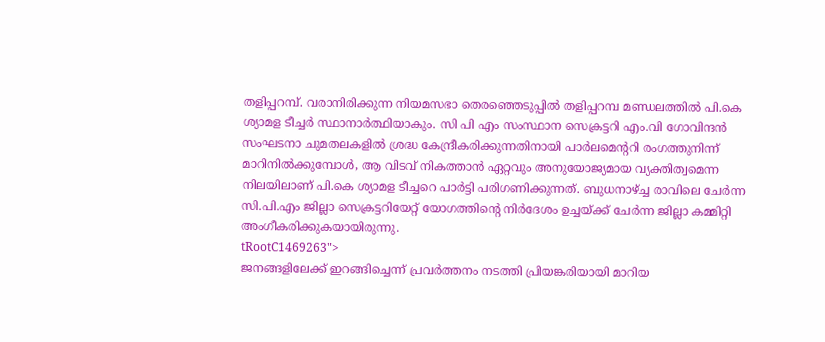തളിപ്പറമ്പ്. വരാനിരിക്കുന്ന നിയമസഭാ തെരഞ്ഞെടുപ്പിൽ തളിപ്പറമ്പ മണ്ഡലത്തിൽ പി.കെ ശ്യാമള ടീച്ചർ സ്ഥാനാർത്ഥിയാകും. സി പി എം സംസ്ഥാന സെക്രട്ടറി എം.വി ഗോവിന്ദൻ സംഘടനാ ചുമതലകളിൽ ശ്രദ്ധ കേന്ദ്രീകരിക്കുന്നതിനായി പാർലമെന്ററി രംഗത്തുനിന്ന് മാറിനിൽക്കുമ്പോൾ, ആ വിടവ് നികത്താൻ ഏറ്റവും അനുയോജ്യമായ വ്യക്തിത്വമെന്ന നിലയിലാണ് പി.കെ ശ്യാമള ടീച്ചറെ പാർട്ടി പരിഗണിക്കുന്നത്. ബുധനാഴ്ച്ച രാവിലെ ചേർന്ന സി.പി.എം ജില്ലാ സെക്രട്ടറിയേറ്റ് യോഗത്തിന്റെ നിർദേശം ഉച്ചയ്ക്ക് ചേർന്ന ജില്ലാ കമ്മിറ്റി അംഗീകരിക്കുകയായിരുന്നു.
tRootC1469263">
ജനങ്ങളിലേക്ക് ഇറങ്ങിച്ചെന്ന് പ്രവർത്തനം നടത്തി പ്രിയങ്കരിയായി മാറിയ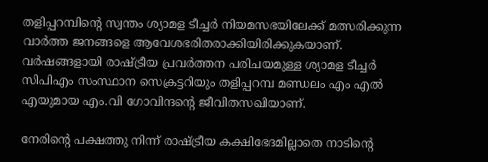തളിപ്പറമ്പിന്റെ സ്വന്തം ശ്യാമള ടീച്ചർ നിയമസഭയിലേക്ക് മത്സരിക്കുന്ന വാർത്ത ജനങ്ങളെ ആവേശഭരിതരാക്കിയിരിക്കുകയാണ്. വർഷങ്ങളായി രാഷ്ട്രീയ പ്രവർത്തന പരിചയമുള്ള ശ്യാമള ടീച്ചർ സിപിഎം സംസ്ഥാന സെക്രട്ടറിയും തളിപ്പറമ്പ മണ്ഡലം എം എൽ എയുമായ എം.വി ഗോവിന്ദന്റെ ജീവിതസഖിയാണ്.

നേരിന്റെ പക്ഷത്തു നിന്ന് രാഷ്ട്രീയ കക്ഷിഭേദമില്ലാതെ നാടിന്റെ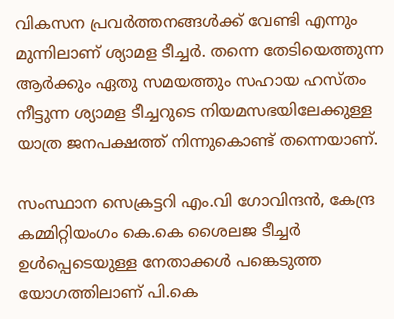വികസന പ്രവർത്തനങ്ങൾക്ക് വേണ്ടി എന്നും മുന്നിലാണ് ശ്യാമള ടീച്ചർ. തന്നെ തേടിയെത്തുന്ന ആർക്കും ഏതു സമയത്തും സഹായ ഹസ്തം നീട്ടുന്ന ശ്യാമള ടീച്ചറുടെ നിയമസഭയിലേക്കുള്ള യാത്ര ജനപക്ഷത്ത് നിന്നുകൊണ്ട് തന്നെയാണ്.

സംസ്ഥാന സെക്രട്ടറി എം.വി ഗോവിന്ദൻ, കേന്ദ്ര കമ്മിറ്റിയംഗം കെ.കെ ശൈലജ ടീച്ചർ ഉൾപ്പെടെയുള്ള നേതാക്കൾ പങ്കെടുത്ത യോഗത്തിലാണ് പി.കെ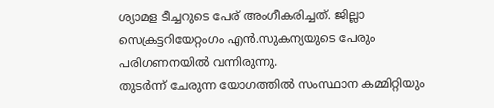ശ്യാമള ടീച്ചറുടെ പേര് അംഗീകരിച്ചത്. ജില്ലാ സെക്രട്ടറിയേറ്റംഗം എൻ.സുകന്യയുടെ പേരും പരിഗണനയിൽ വന്നിരുന്നു.
തുടർന്ന് ചേരുന്ന യോഗത്തിൽ സംസ്ഥാന കമ്മിറ്റിയും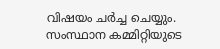വിഷയം ചർച്ച ചെയ്യും. സംസ്ഥാന കമ്മിറ്റിയുടെ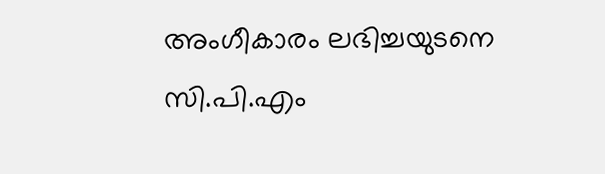അംഗീകാരം ലഭിച്ചയുടനെ സി.പി.എം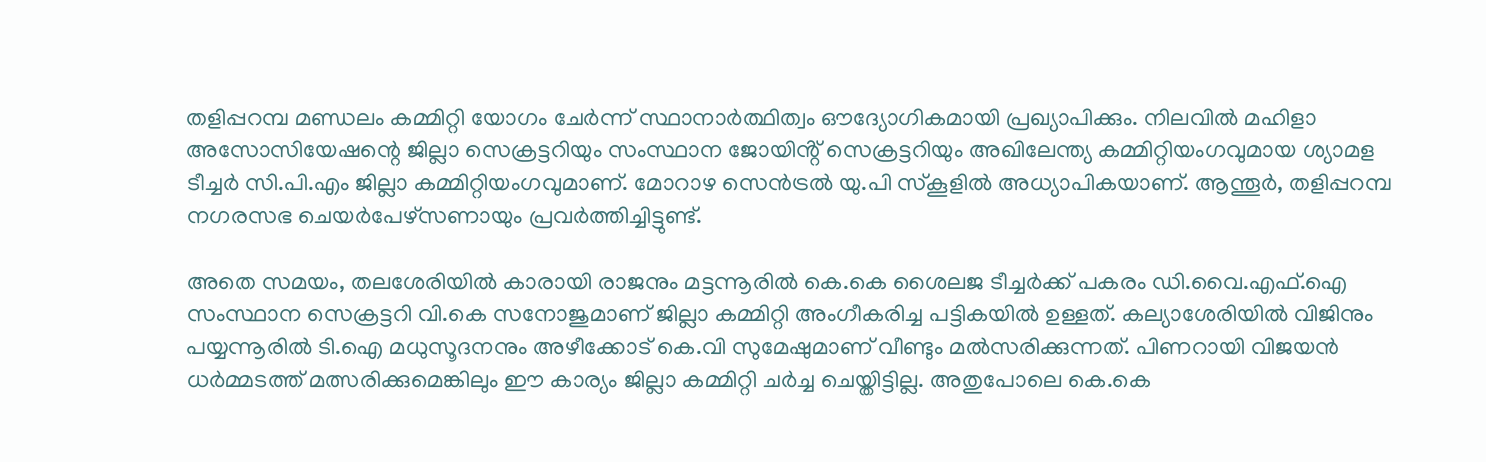തളിപ്പറമ്പ മണ്ഡലം കമ്മിറ്റി യോഗം ചേർന്ന് സ്ഥാനാർത്ഥിത്വം ഔദ്യോഗികമായി പ്രഖ്യാപിക്കും. നിലവിൽ മഹിളാ അസോസിയേഷന്റെ ജില്ലാ സെക്രട്ടറിയും സംസ്ഥാന ജോയിൻ്റ് സെക്രട്ടറിയും അഖിലേന്ത്യ കമ്മിറ്റിയംഗവുമായ ശ്യാമള ടീച്ചർ സി.പി.എം ജില്ലാ കമ്മിറ്റിയംഗവുമാണ്. മോറാഴ സെൻട്രൽ യു.പി സ്കൂളിൽ അധ്യാപികയാണ്. ആന്തൂർ, തളിപ്പറമ്പ നഗരസഭ ചെയർപേഴ്സണായും പ്രവർത്തിച്ചിട്ടുണ്ട്.

അതെ സമയം, തലശേരിയിൽ കാരായി രാജനും മട്ടന്നൂരിൽ കെ.കെ ശൈലജ ടീച്ചർക്ക് പകരം ഡി.വൈ.എഫ്.ഐ സംസ്ഥാന സെക്രട്ടറി വി.കെ സനോജുമാണ് ജില്ലാ കമ്മിറ്റി അംഗീകരിച്ച പട്ടികയിൽ ഉള്ളത്. കല്യാശേരിയിൽ വിജിനും പയ്യന്നൂരിൽ ടി.ഐ മധുസൂദനനും അഴീക്കോട് കെ.വി സുമേഷുമാണ് വീണ്ടും മൽസരിക്കുന്നത്. പിണറായി വിജയൻ ധർമ്മടത്ത് മത്സരിക്കുമെങ്കിലും ഈ കാര്യം ജില്ലാ കമ്മിറ്റി ചർച്ച ചെയ്തിട്ടില്ല. അതുപോലെ കെ.കെ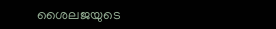ശൈലജയുടെ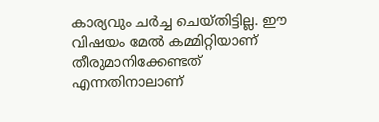കാര്യവും ചർച്ച ചെയ്തിട്ടില്ല. ഈ വിഷയം മേൽ കമ്മിറ്റിയാണ് തീരുമാനിക്കേണ്ടത് എന്നതിനാലാണ്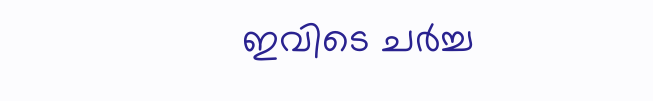ഇവിടെ ചർച്ച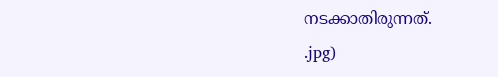നടക്കാതിരുന്നത്.
.jpg)